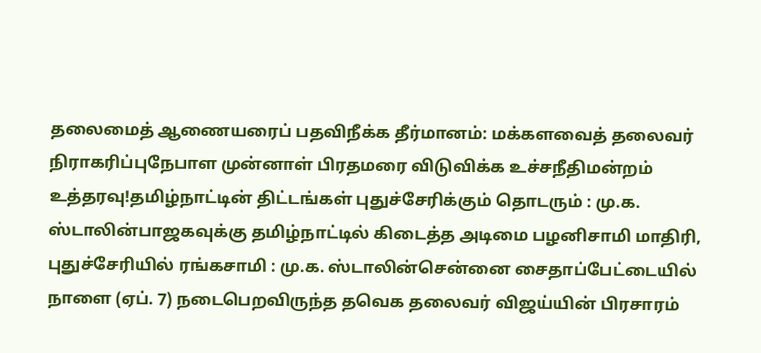தலைமைத் ஆணையரைப் பதவிநீக்க தீர்மானம்: மக்களவைத் தலைவர் நிராகரிப்புநேபாள முன்னாள் பிரதமரை விடுவிக்க உச்சநீதிமன்றம் உத்தரவு!தமிழ்நாட்டின் திட்டங்கள் புதுச்சேரிக்கும் தொடரும் : மு.க. ஸ்டாலின்பாஜகவுக்கு தமிழ்நாட்டில் கிடைத்த அடிமை பழனிசாமி மாதிரி, புதுச்சேரியில் ரங்கசாமி : மு.க. ஸ்டாலின்சென்னை சைதாப்பேட்டையில் நாளை (ஏப். 7) நடைபெறவிருந்த தவெக தலைவர் விஜய்யின் பிரசாரம்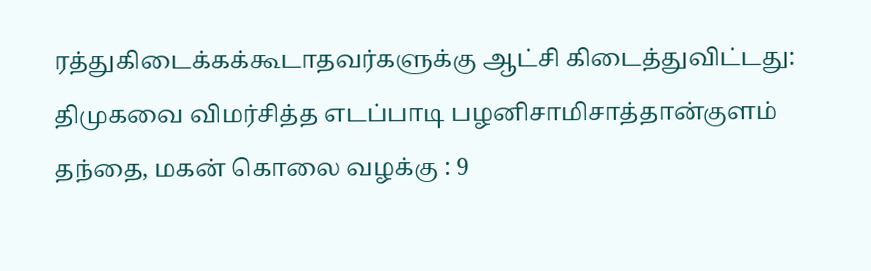ரத்துகிடைக்கக்கூடாதவர்களுக்கு ஆட்சி கிடைத்துவிட்டது: திமுகவை விமர்சித்த எடப்பாடி பழனிசாமிசாத்தான்குளம் தந்தை, மகன் கொலை வழக்கு : 9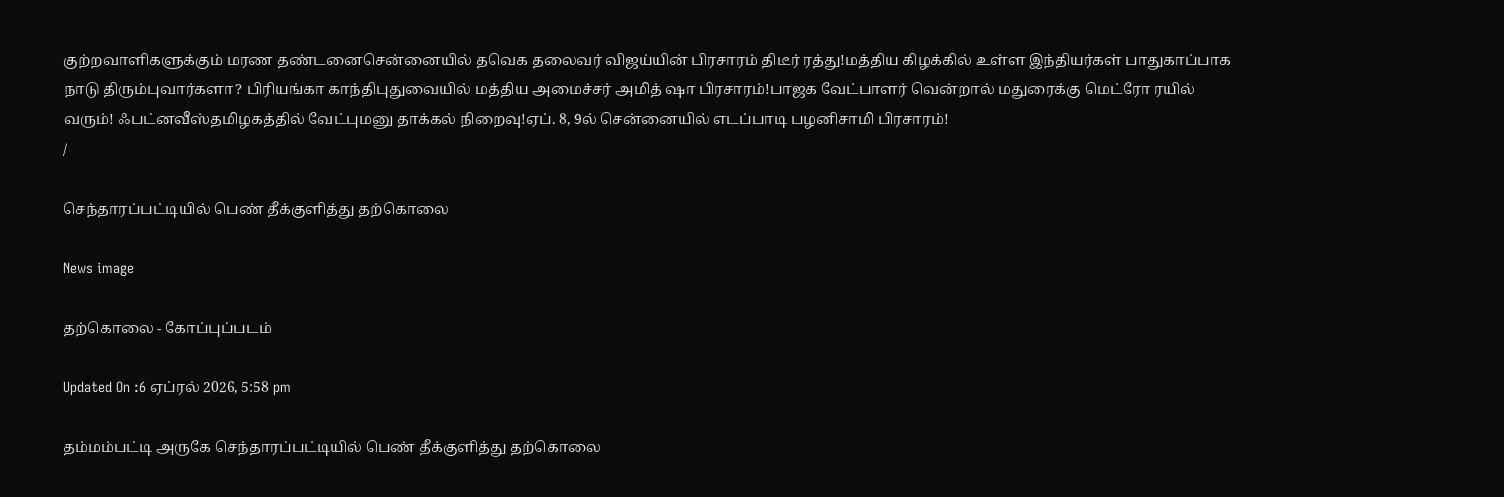குற்றவாளிகளுக்கும் மரண தண்டனைசென்னையில் தவெக தலைவர் விஜய்யின் பிரசாரம் திடீர் ரத்து!மத்திய கிழக்கில் உள்ள இந்தியர்கள் பாதுகாப்பாக நாடு திரும்புவார்களா? பிரியங்கா காந்திபுதுவையில் மத்திய அமைச்சர் அமித் ஷா பிரசாரம்!பாஜக வேட்பாளர் வென்றால் மதுரைக்கு மெட்ரோ ரயில் வரும்! ஃபட்னவீஸ்தமிழகத்தில் வேட்புமனு தாக்கல் நிறைவு!ஏப். 8, 9ல் சென்னையில் எடப்பாடி பழனிசாமி பிரசாரம்!
/

செந்தாரப்பட்டியில் பெண் தீக்குளித்து தற்கொலை

News image

தற்கொலை - கோப்புப்படம்

Updated On :6 ஏப்ரல் 2026, 5:58 pm

தம்மம்பட்டி அருகே செந்தாரப்பட்டியில் பெண் தீக்குளித்து தற்கொலை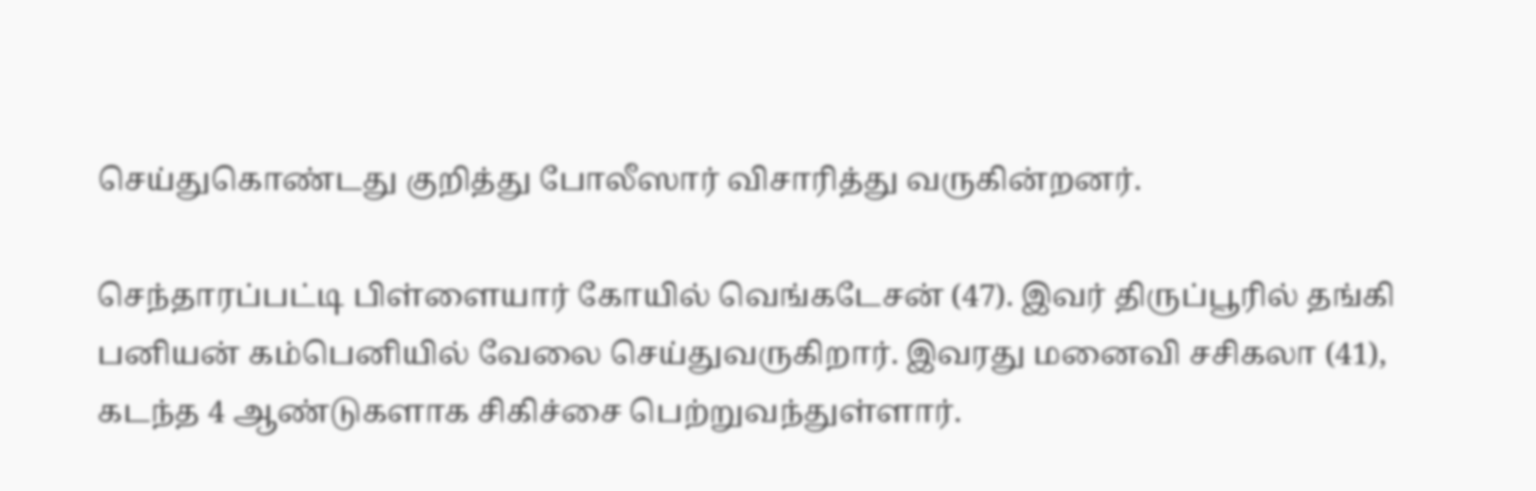செய்துகொண்டது குறித்து போலீஸார் விசாரித்து வருகின்றனர்.

செந்தாரப்பட்டி பிள்ளையார் கோயில் வெங்கடேசன் (47). இவர் திருப்பூரில் தங்கி பனியன் கம்பெனியில் வேலை செய்துவருகிறார். இவரது மனைவி சசிகலா (41), கடந்த 4 ஆண்டுகளாக சிகிச்சை பெற்றுவந்துள்ளார்.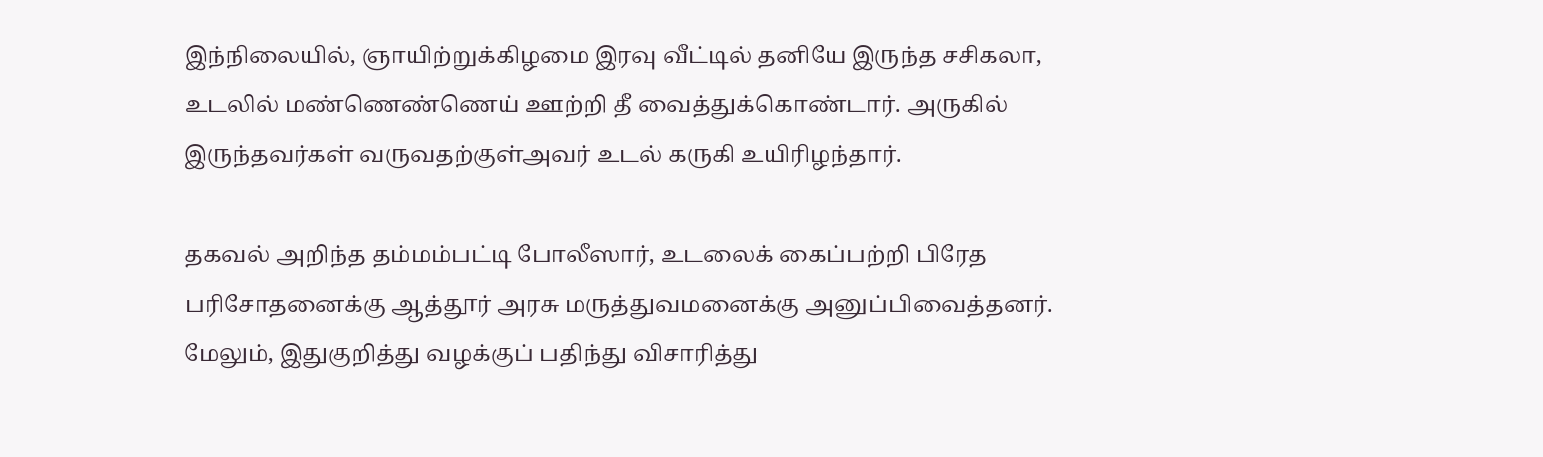இந்நிலையில், ஞாயிற்றுக்கிழமை இரவு வீட்டில் தனியே இருந்த சசிகலா, உடலில் மண்ணெண்ணெய் ஊற்றி தீ வைத்துக்கொண்டார். அருகில் இருந்தவர்கள் வருவதற்குள்அவர் உடல் கருகி உயிரிழந்தார்.

தகவல் அறிந்த தம்மம்பட்டி போலீஸார், உடலைக் கைப்பற்றி பிரேத பரிசோதனைக்கு ஆத்தூர் அரசு மருத்துவமனைக்கு அனுப்பிவைத்தனர். மேலும், இதுகுறித்து வழக்குப் பதிந்து விசாரித்து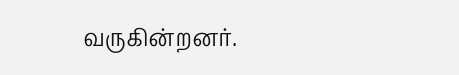வருகின்றனர்.